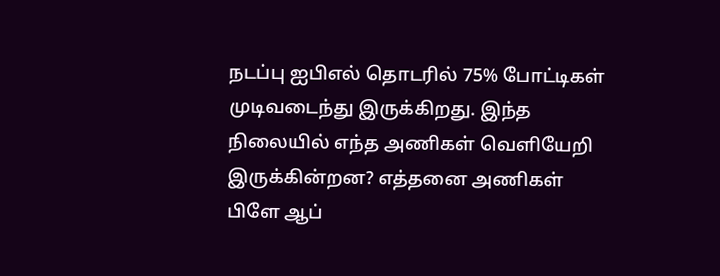நடப்பு ஐபிஎல் தொடரில் 75% போட்டிகள் முடிவடைந்து இருக்கிறது. இந்த நிலையில் எந்த அணிகள் வெளியேறி இருக்கின்றன? எத்தனை அணிகள் பிளே ஆப்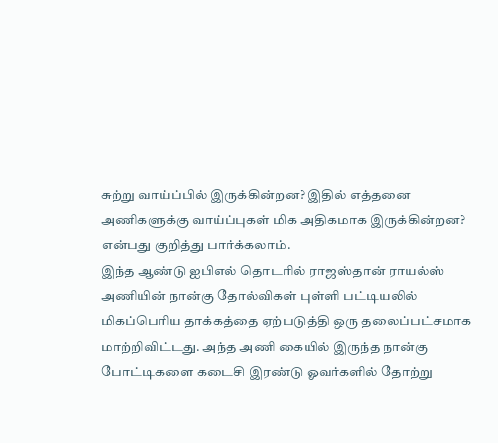சுற்று வாய்ப்பில் இருக்கின்றன? இதில் எத்தனை அணிகளுக்கு வாய்ப்புகள் மிக அதிகமாக இருக்கின்றன? என்பது குறித்து பார்க்கலாம்.
இந்த ஆண்டு ஐபிஎல் தொடரில் ராஜஸ்தான் ராயல்ஸ் அணியின் நான்கு தோல்விகள் புள்ளி பட்டியலில் மிகப்பெரிய தாக்கத்தை ஏற்படுத்தி ஒரு தலைப்பட்சமாக மாற்றிவிட்டது. அந்த அணி கையில் இருந்த நான்கு போட்டிகளை கடைசி இரண்டு ஓவர்களில் தோற்று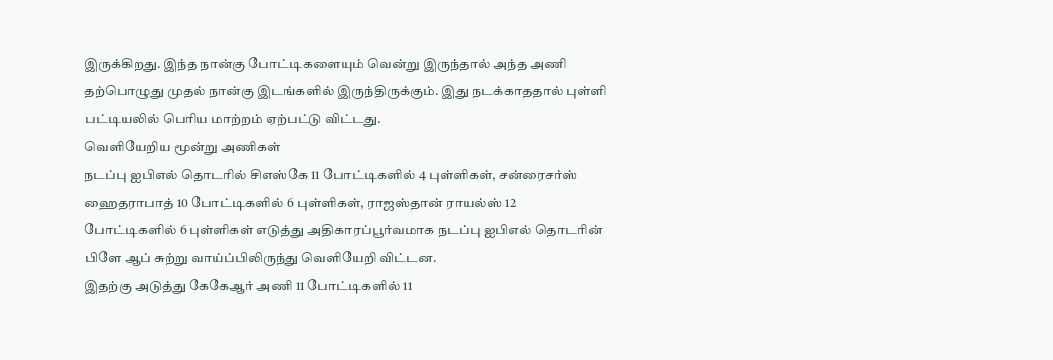இருக்கிறது. இந்த நான்கு போட்டிகளையும் வென்று இருந்தால் அந்த அணி தற்பொழுது முதல் நான்கு இடங்களில் இருந்திருக்கும். இது நடக்காததால் புள்ளி பட்டியலில் பெரிய மாற்றம் ஏற்பட்டு விட்டது.
வெளியேறிய மூன்று அணிகள்
நடப்பு ஐபிஎல் தொடரில் சிஎஸ்கே 11 போட்டிகளில் 4 புள்ளிகள், சன்ரைசர்ஸ் ஹைதராபாத் 10 போட்டிகளில் 6 புள்ளிகள், ராஜஸ்தான் ராயல்ஸ் 12 போட்டிகளில் 6 புள்ளிகள் எடுத்து அதிகாரப்பூர்வமாக நடப்பு ஐபிஎல் தொடரின் பிளே ஆப் சுற்று வாய்ப்பிலிருந்து வெளியேறி விட்டன.
இதற்கு அடுத்து கேகேஆர் அணி 11 போட்டிகளில் 11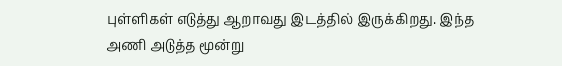புள்ளிகள் எடுத்து ஆறாவது இடத்தில் இருக்கிறது. இந்த அணி அடுத்த மூன்று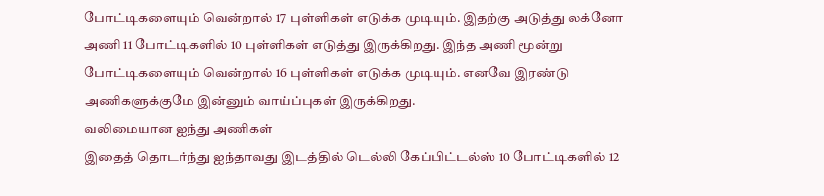போட்டிகளையும் வென்றால் 17 புள்ளிகள் எடுக்க முடியும். இதற்கு அடுத்து லக்னோ அணி 11 போட்டிகளில் 10 புள்ளிகள் எடுத்து இருக்கிறது. இந்த அணி மூன்று போட்டிகளையும் வென்றால் 16 புள்ளிகள் எடுக்க முடியும். எனவே இரண்டு அணிகளுக்குமே இன்னும் வாய்ப்புகள் இருக்கிறது.
வலிமையான ஐந்து அணிகள்
இதைத் தொடர்ந்து ஐந்தாவது இடத்தில் டெல்லி கேப்பிட்டல்ஸ் 10 போட்டிகளில் 12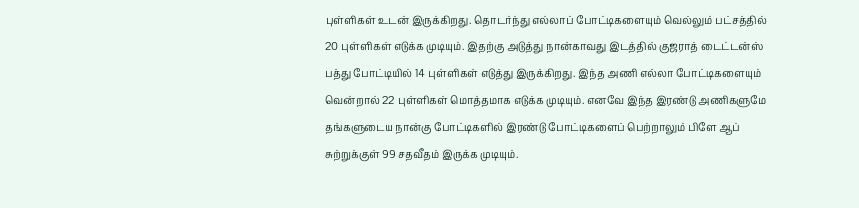புள்ளிகள் உடன் இருக்கிறது. தொடர்ந்து எல்லாப் போட்டிகளையும் வெல்லும் பட்சத்தில் 20 புள்ளிகள் எடுக்க முடியும். இதற்கு அடுத்து நான்காவது இடத்தில் குஜராத் டைட்டன்ஸ் பத்து போட்டியில் 14 புள்ளிகள் எடுத்து இருக்கிறது. இந்த அணி எல்லா போட்டிகளையும் வென்றால் 22 புள்ளிகள் மொத்தமாக எடுக்க முடியும். எனவே இந்த இரண்டு அணிகளுமே தங்களுடைய நான்கு போட்டிகளில் இரண்டு போட்டிகளைப் பெற்றாலும் பிளே ஆப் சுற்றுக்குள் 99 சதவீதம் இருக்க முடியும்.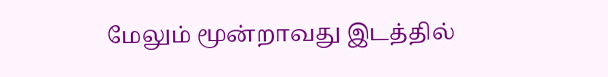மேலும் மூன்றாவது இடத்தில்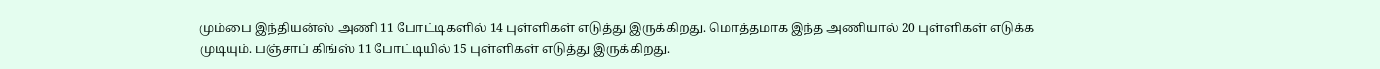மும்பை இந்தியன்ஸ் அணி 11 போட்டிகளில் 14 புள்ளிகள் எடுத்து இருக்கிறது. மொத்தமாக இந்த அணியால் 20 புள்ளிகள் எடுக்க முடியும். பஞ்சாப் கிங்ஸ் 11 போட்டியில் 15 புள்ளிகள் எடுத்து இருக்கிறது.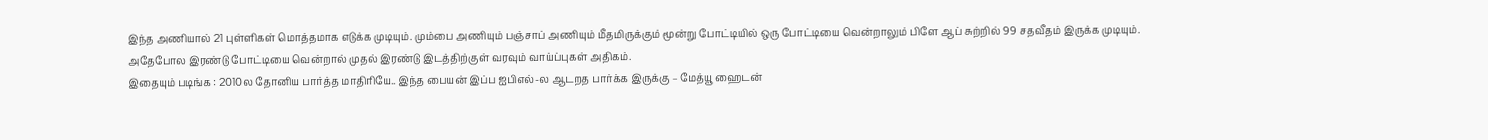இந்த அணியால் 21 புள்ளிகள் மொத்தமாக எடுக்க முடியும். மும்பை அணியும் பஞ்சாப் அணியும் மீதமிருக்கும் மூன்று போட்டியில் ஒரு போட்டியை வென்றாலும் பிளே ஆப் சுற்றில் 99 சதவீதம் இருக்க முடியும். அதேபோல இரண்டு போட்டியை வென்றால் முதல் இரண்டு இடத்திற்குள் வரவும் வாய்ப்புகள் அதிகம்.
இதையும் படிங்க : 2010ல தோனிய பார்த்த மாதிரியே.. இந்த பையன் இப்ப ஐபிஎல்-ல ஆடறத பார்க்க இருக்கு – மேத்யூ ஹைடன்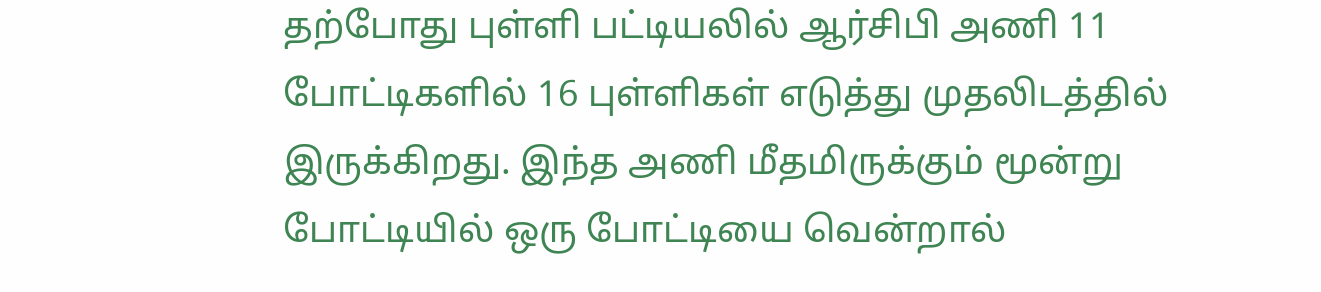தற்போது புள்ளி பட்டியலில் ஆர்சிபி அணி 11 போட்டிகளில் 16 புள்ளிகள் எடுத்து முதலிடத்தில் இருக்கிறது. இந்த அணி மீதமிருக்கும் மூன்று போட்டியில் ஒரு போட்டியை வென்றால்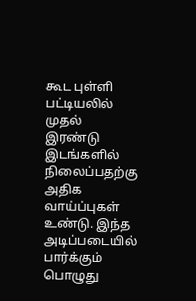கூட புள்ளி பட்டியலில் முதல் இரண்டு இடங்களில் நிலைப்பதற்கு அதிக வாய்ப்புகள் உண்டு. இந்த அடிப்படையில் பார்க்கும் பொழுது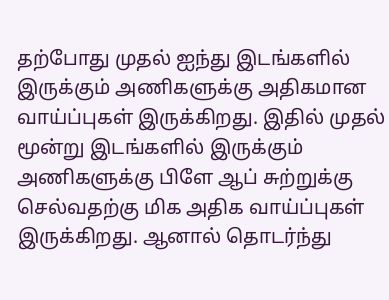தற்போது முதல் ஐந்து இடங்களில் இருக்கும் அணிகளுக்கு அதிகமான வாய்ப்புகள் இருக்கிறது. இதில் முதல் மூன்று இடங்களில் இருக்கும் அணிகளுக்கு பிளே ஆப் சுற்றுக்கு செல்வதற்கு மிக அதிக வாய்ப்புகள் இருக்கிறது. ஆனால் தொடர்ந்து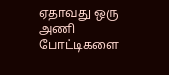ஏதாவது ஒரு அணி போட்டிகளை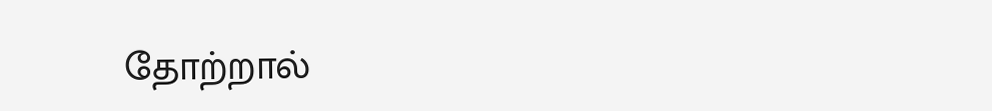தோற்றால்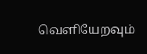வெளியேறவும்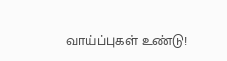வாய்ப்புகள் உண்டு!